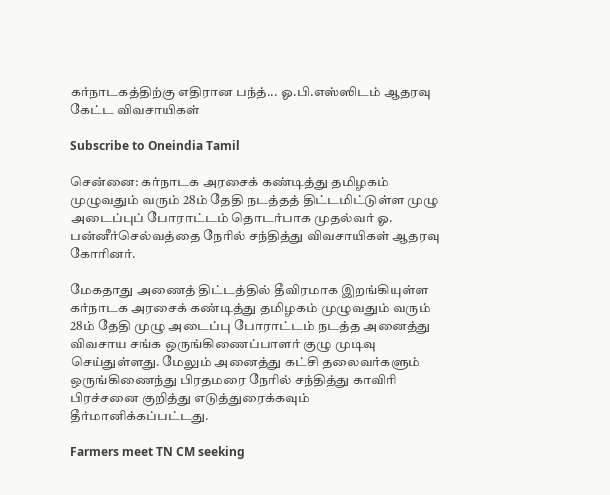கர்நாடகத்திற்கு எதிரான பந்த்... ஓ.பி.எஸ்ஸிடம் ஆதரவு கேட்ட விவசாயிகள்

Subscribe to Oneindia Tamil

சென்னை: கர்நாடக அரசைக் கண்டித்து தமிழகம் முழுவதும் வரும் 28ம் தேதி நடத்தத் திட்டமிட்டுள்ள முழு அடைப்புப் போராட்டம் தொடர்பாக முதல்வர் ஓ. பன்னீர்செல்வத்தை நேரில் சந்தித்து விவசாயிகள் ஆதரவு கோரினர்.

மேகதாது அணைத் திட்டத்தில் தீவிரமாக இறங்கியுள்ள கர்நாடக அரசைக் கண்டித்து தமிழகம் முழுவதும் வரும் 28ம் தேதி முழு அடைப்பு போராட்டம் நடத்த அனைத்து விவசாய சங்க ஒருங்கிணைப்பாளர் குழு முடிவு செய்துள்ளது. மேலும் அனைத்து கட்சி தலைவர்களும் ஒருங்கிணைந்து பிரதமரை நேரில் சந்தித்து காவிரி பிரச்சனை குறித்து எடுத்துரைக்கவும் தீர்மானிக்கப்பட்டது.

Farmers meet TN CM seeking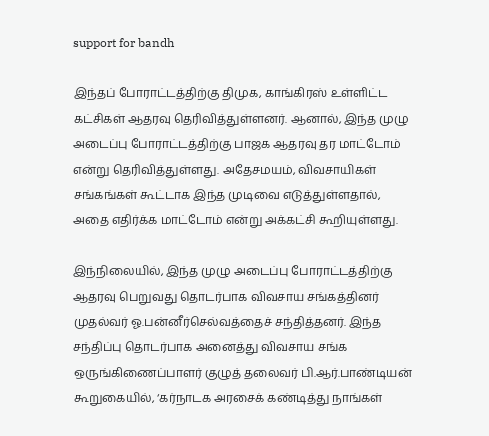support for bandh

இந்தப் போராட்டத்திற்கு திமுக, காங்கிரஸ் உள்ளிட்ட கட்சிகள் ஆதரவு தெரிவித்துள்ளனர். ஆனால், இந்த முழு அடைப்பு போராட்டத்திற்கு பாஜக ஆதரவு தர மாட்டோம் என்று தெரிவித்துள்ளது. அதேசமயம், விவசாயிகள் சங்கங்கள் கூட்டாக இந்த முடிவை எடுத்துள்ளதால், அதை எதிர்க்க மாட்டோம் என்று அக்கட்சி கூறியுள்ளது.

இந்நிலையில், இந்த முழு அடைப்பு போராட்டத்திற்கு ஆதரவு பெறுவது தொடர்பாக விவசாய சங்கத்தினர் முதல்வர் ஓ.பன்னீர்செல்வத்தைச் சந்தித்தனர். இந்த சந்திப்பு தொடர்பாக அனைத்து விவசாய சங்க ஒருங்கிணைப்பாளர் குழுத் தலைவர் பி.ஆர்.பாண்டியன் கூறுகையில், ‘கர்நாடக அரசைக் கண்டித்து நாங்கள்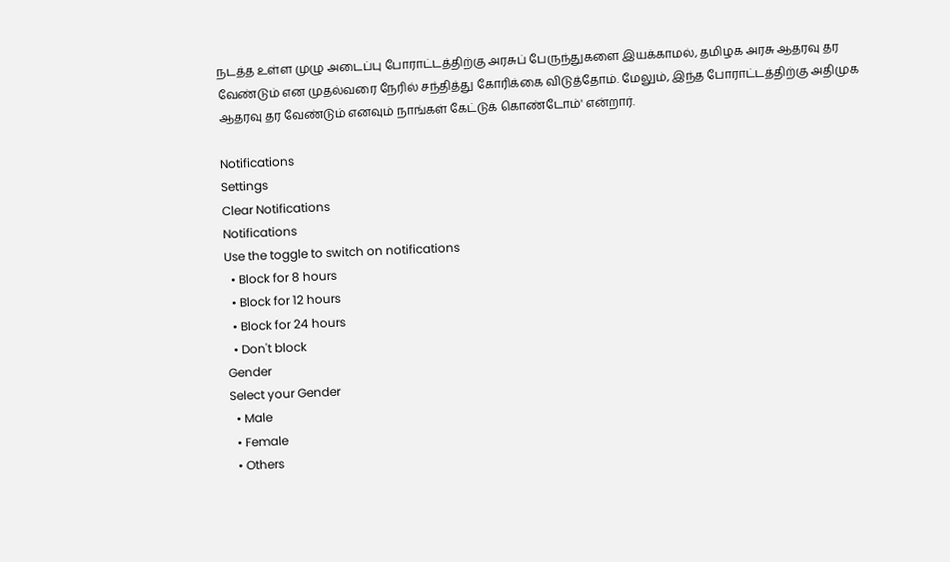நடத்த உள்ள முழு அடைப்பு போராட்டத்திற்கு அரசுப் பேருந்துகளை இயக்காமல், தமிழக அரசு ஆதரவு தர வேண்டும் என முதல்வரை நேரில் சந்தித்து கோரிக்கை விடுத்தோம். மேலும், இந்த போராட்டத்திற்கு அதிமுக ஆதரவு தர வேண்டும் எனவும் நாங்கள் கேட்டுக் கொண்டோம்' என்றார்.

Notifications
Settings
Clear Notifications
Notifications
Use the toggle to switch on notifications
  • Block for 8 hours
  • Block for 12 hours
  • Block for 24 hours
  • Don't block
Gender
Select your Gender
  • Male
  • Female
  • Others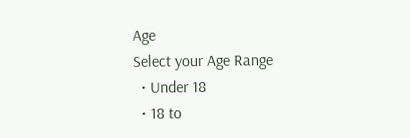Age
Select your Age Range
  • Under 18
  • 18 to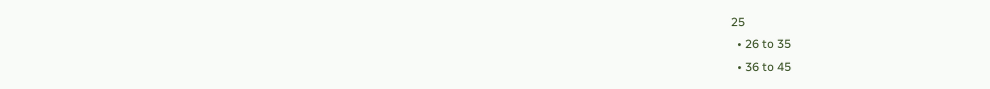25
  • 26 to 35
  • 36 to 45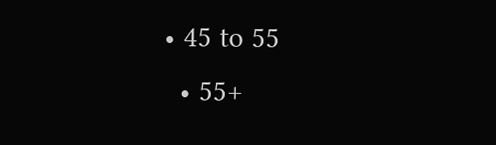• 45 to 55
  • 55+